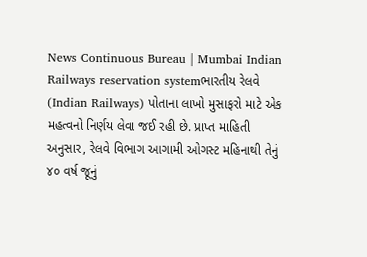News Continuous Bureau | Mumbai Indian Railways reservation systemભારતીય રેલવે (Indian Railways) પોતાના લાખો મુસાફરો માટે એક મહત્વનો નિર્ણય લેવા જઈ રહી છે. પ્રાપ્ત માહિતી અનુસાર, રેલવે વિભાગ આગામી ઓગસ્ટ મહિનાથી તેનું ૪૦ વર્ષ જૂનું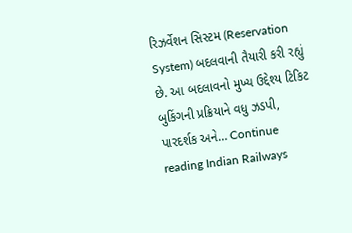રિઝર્વેશન સિસ્ટમ (Reservation System) બદલવાની તૈયારી કરી રહ્યું છે. આ બદલાવનો મુખ્ય ઉદ્દેશ્ય ટિકિટ બુકિંગની પ્રક્રિયાને વધુ ઝડપી, પારદર્શક અને… Continue reading Indian Railways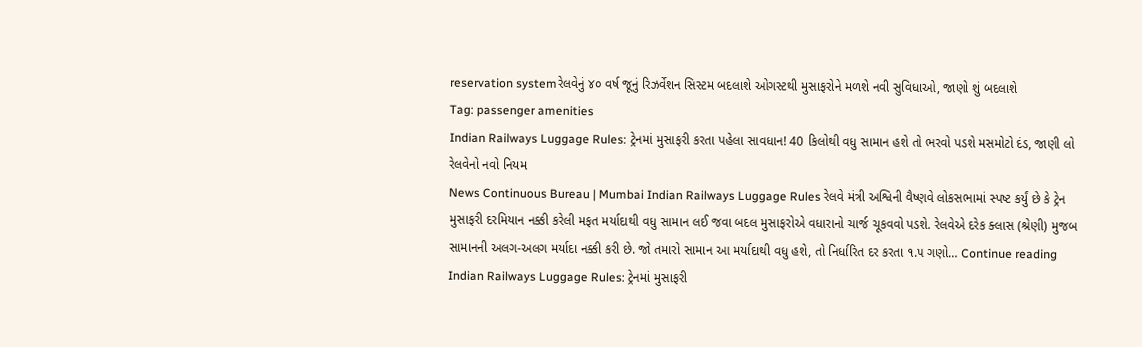reservation systemરેલવેનું ૪૦ વર્ષ જૂનું રિઝર્વેશન સિસ્ટમ બદલાશે ઓગસ્ટથી મુસાફરોને મળશે નવી સુવિધાઓ, જાણો શું બદલાશે
Tag: passenger amenities
Indian Railways Luggage Rules: ટ્રેનમાં મુસાફરી કરતા પહેલા સાવધાન! 40 કિલોથી વધુ સામાન હશે તો ભરવો પડશે મસમોટો દંડ, જાણી લો રેલવેનો નવો નિયમ
News Continuous Bureau | Mumbai Indian Railways Luggage Rules રેલવે મંત્રી અશ્વિની વૈષ્ણવે લોકસભામાં સ્પષ્ટ કર્યું છે કે ટ્રેન મુસાફરી દરમિયાન નક્કી કરેલી મફત મર્યાદાથી વધુ સામાન લઈ જવા બદલ મુસાફરોએ વધારાનો ચાર્જ ચૂકવવો પડશે. રેલવેએ દરેક ક્લાસ (શ્રેણી) મુજબ સામાનની અલગ-અલગ મર્યાદા નક્કી કરી છે. જો તમારો સામાન આ મર્યાદાથી વધુ હશે, તો નિર્ધારિત દર કરતા ૧.૫ ગણો… Continue reading Indian Railways Luggage Rules: ટ્રેનમાં મુસાફરી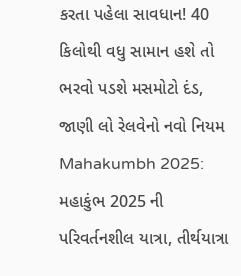કરતા પહેલા સાવધાન! 40 કિલોથી વધુ સામાન હશે તો ભરવો પડશે મસમોટો દંડ, જાણી લો રેલવેનો નવો નિયમ
Mahakumbh 2025: મહાકુંભ 2025 ની પરિવર્તનશીલ યાત્રા, તીર્થયાત્રા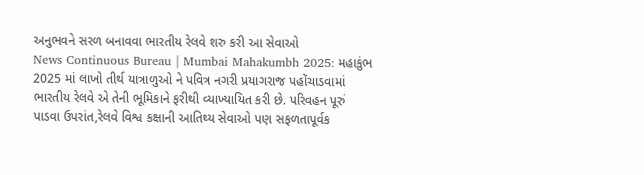અનુભવને સરળ બનાવવા ભારતીય રેલવે શરુ કરી આ સેવાઓ
News Continuous Bureau | Mumbai Mahakumbh 2025: મહાકુંભ 2025 માં લાખો તીર્થ યાત્રાળુઓ ને પવિત્ર નગરી પ્રયાગરાજ પહોંચાડવામાં ભારતીય રેલવે એ તેની ભૂમિકાને ફરીથી વ્યાખ્યાયિત કરી છે. પરિવહન પૂરું પાડવા ઉપરાંત,રેલવે વિશ્વ કક્ષાની આતિથ્ય સેવાઓ પણ સફળતાપૂર્વક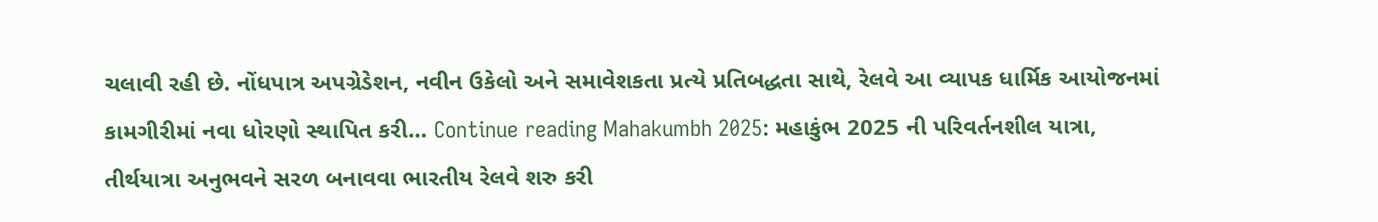ચલાવી રહી છે. નોંધપાત્ર અપગ્રેડેશન, નવીન ઉકેલો અને સમાવેશકતા પ્રત્યે પ્રતિબદ્ધતા સાથે, રેલવે આ વ્યાપક ધાર્મિક આયોજનમાં કામગીરીમાં નવા ધોરણો સ્થાપિત કરી… Continue reading Mahakumbh 2025: મહાકુંભ 2025 ની પરિવર્તનશીલ યાત્રા, તીર્થયાત્રા અનુભવને સરળ બનાવવા ભારતીય રેલવે શરુ કરી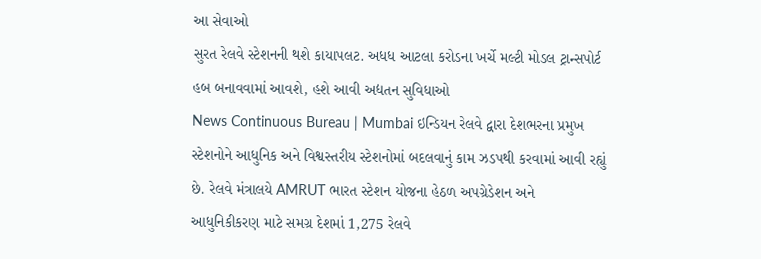આ સેવાઓ
સુરત રેલવે સ્ટેશનની થશે કાયાપલટ. અધધ આટલા કરોડના ખર્ચે મલ્ટી મોડલ ટ્રાન્સપોર્ટ હબ બનાવવામાં આવશે, હશે આવી અદ્યતન સુવિધાઓ
News Continuous Bureau | Mumbai ઇન્ડિયન રેલવે દ્વારા દેશભરના પ્રમુખ સ્ટેશનોને આધુનિક અને વિશ્વસ્તરીય સ્ટેશનોમાં બદલવાનું કામ ઝડપથી કરવામાં આવી રહ્યું છે. રેલવે મંત્રાલયે AMRUT ભારત સ્ટેશન યોજના હેઠળ અપગ્રેડેશન અને આધુનિકીકરણ માટે સમગ્ર દેશમાં 1,275 રેલવે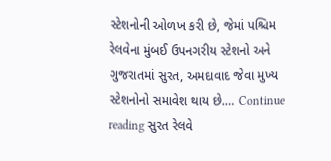સ્ટેશનોની ઓળખ કરી છે, જેમાં પશ્ચિમ રેલવેના મુંબઈ ઉપનગરીય સ્ટેશનો અને ગુજરાતમાં સુરત, અમદાવાદ જેવા મુખ્ય સ્ટેશનોનો સમાવેશ થાય છે.… Continue reading સુરત રેલવે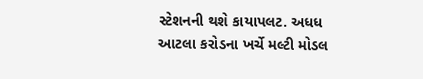સ્ટેશનની થશે કાયાપલટ. અધધ આટલા કરોડના ખર્ચે મલ્ટી મોડલ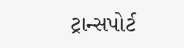ટ્રાન્સપોર્ટ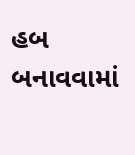હબ બનાવવામાં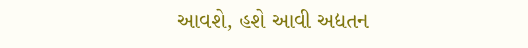આવશે, હશે આવી અદ્યતન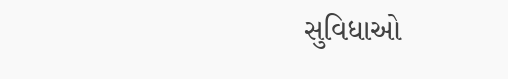સુવિધાઓ